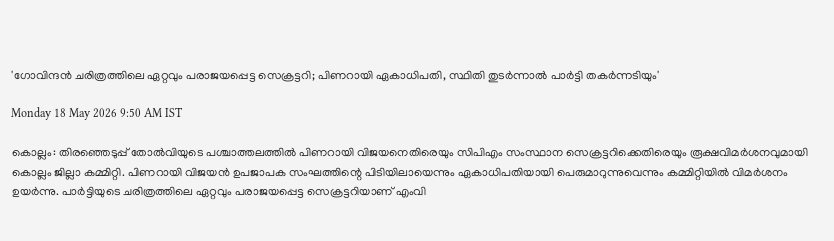'ഗോവിന്ദൻ ചരിത്രത്തിലെ ഏറ്റവും പരാജയപ്പെട്ട സെക്രട്ടറി; പിണറായി ഏകാധിപതി, സ്ഥിതി തുടർന്നാൽ പാർട്ടി തകർന്നടിയും'

Monday 18 May 2026 9:50 AM IST

കൊല്ലം: തിരഞ്ഞെടുപ്പ് തോൽവിയുടെ പശ്ചാത്തലത്തിൽ പിണറായി വിജയനെതിരെയും സിപിഎം സംസ്ഥാന സെക്രട്ടറിക്കെതിരെയും രൂക്ഷവിമർശനവുമായി കൊല്ലം ജില്ലാ കമ്മിറ്റി. പിണറായി വിജയൻ ഉപജാപക സംഘത്തിന്റെ പിടിയിലായെന്നും ഏകാധിപതിയായി പെരുമാറുന്നുവെന്നും കമ്മിറ്റിയിൽ വിമർശനം ഉയർന്നു. പാർട്ടിയുടെ ചരിത്രത്തിലെ ഏറ്റവും പരാജയപ്പെട്ട സെക്രട്ടറിയാണ് എംവി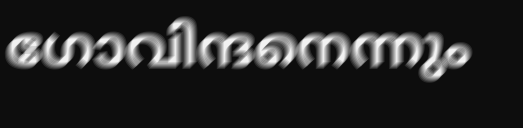ഗോവിന്ദനെന്നും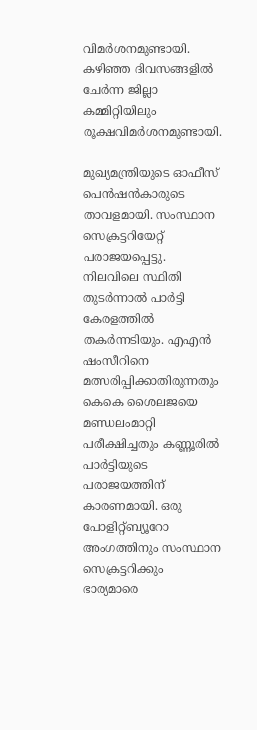വിമർശനമുണ്ടായി. കഴിഞ്ഞ ദിവസങ്ങളിൽ ചേർന്ന ജില്ലാ കമ്മിറ്റിയിലും രൂക്ഷവിമർശനമുണ്ടായി.

മുഖ്യമന്ത്രിയുടെ ഓഫീസ് പെൻഷൻകാരുടെ താവളമായി. സംസ്ഥാന സെക്രട്ടറിയേറ്റ് പരാജയപ്പെട്ടു. നിലവിലെ സ്ഥിതി തുടർന്നാൽ പാർട്ടി കേരളത്തിൽ തകർന്നടിയും. എഎൻ ഷംസീറിനെ മത്സരിപ്പിക്കാതിരുന്നതും കെകെ ശൈലജയെ മണ്ഡലംമാറ്റി പരീക്ഷിച്ചതും കണ്ണൂരിൽ പാർട്ടിയുടെ പരാജയത്തിന് കാരണമായി. ഒരു പോളിറ്റ്ബ്യൂറോ അംഗത്തിനും സംസ്ഥാന സെക്രട്ടറിക്കും ഭാര്യമാരെ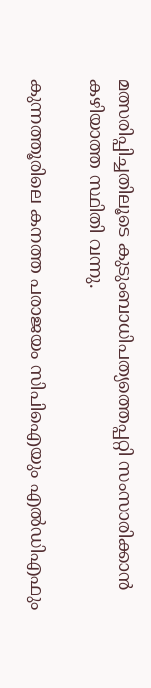മത്സരിപ്പിച്ചതിലൂടെ കുടുംബാധിപത്യത്തെപ്പറ്റി സംസാരിക്കാൻ കഴിയാത്ത സ്ഥിതി വന്നു.

കുന്നത്തൂരിലെ കനത്ത പരാജയം സിപിഐയും എൽഡിഎഫും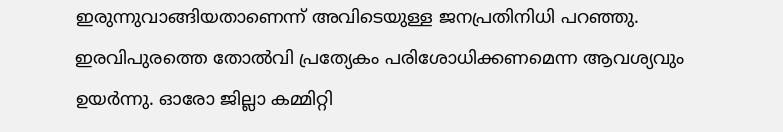ഇരുന്നുവാങ്ങിയതാണെന്ന് അവിടെയുള്ള ജനപ്രതിനിധി പറഞ്ഞു. ഇരവിപുരത്തെ തോൽവി പ്രത്യേകം പരിശോധിക്കണമെന്ന ആവശ്യവും ഉയർന്നു. ഓരോ ജില്ലാ കമ്മിറ്റി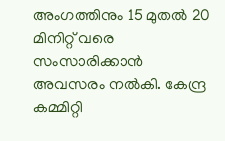അംഗത്തിനും 15 മുതൽ 20 മിനിറ്റ് വരെ സംസാരിക്കാൻ അവസരം നൽകി. കേന്ദ്ര കമ്മിറ്റി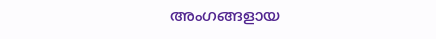അംഗങ്ങളായ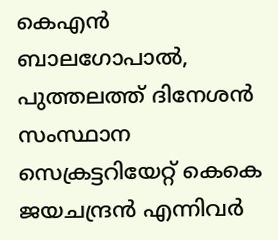കെഎൻ ബാലഗോപാൽ, പുത്തലത്ത് ദിനേശൻ സംസ്ഥാന സെക്രട്ടറിയേറ്റ് കെകെ ജയചന്ദ്രൻ എന്നിവർ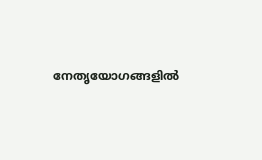നേതൃയോഗങ്ങളിൽ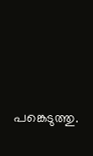പങ്കെടുത്തു.